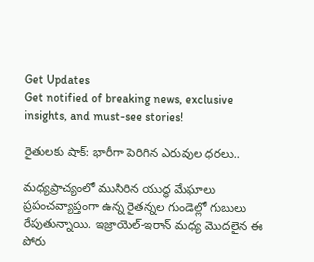Get Updates
Get notified of breaking news, exclusive insights, and must-see stories!

రైతులకు షాక్: భారీగా పెరిగిన ఎరువుల ధరలు..

మధ్యప్రాచ్యంలో ముసిరిన యుద్ధ మేఘాలు ప్రపంచవ్యాప్తంగా ఉన్న రైతన్నల గుండెల్లో గుబులు రేపుతున్నాయి. ఇజ్రాయెల్-ఇరాన్ మధ్య మొదలైన ఈ పోరు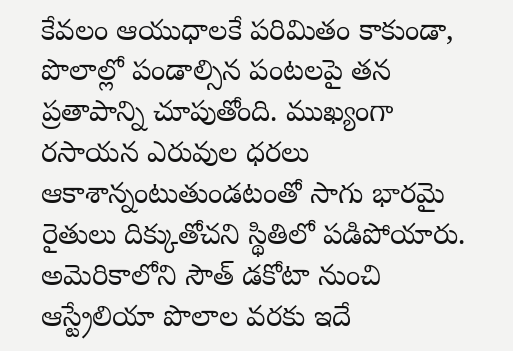కేవలం ఆయుధాలకే పరిమితం కాకుండా, పొలాల్లో పండాల్సిన పంటలపై తన ప్రతాపాన్ని చూపుతోంది. ముఖ్యంగా రసాయన ఎరువుల ధరలు ఆకాశాన్నంటుతుండటంతో సాగు భారమై రైతులు దిక్కుతోచని స్థితిలో పడిపోయారు. అమెరికాలోని సౌత్ డకోటా నుంచి ఆస్ట్రేలియా పొలాల వరకు ఇదే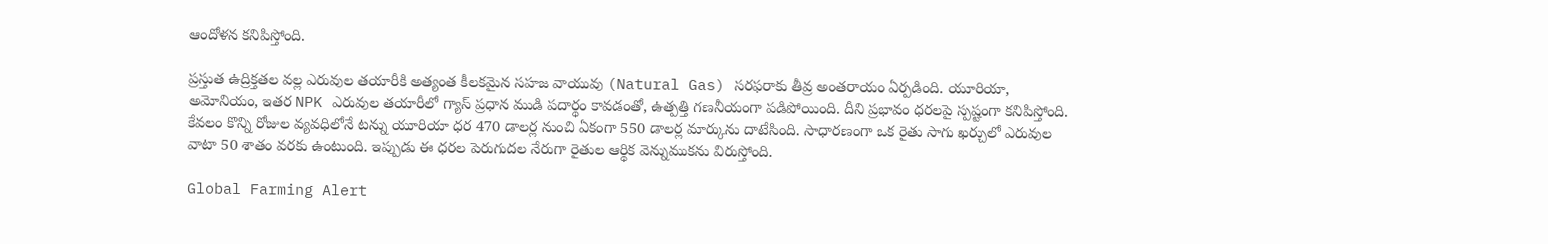ఆందోళన కనిపిస్తోంది.

ప్రస్తుత ఉద్రిక్తతల వల్ల ఎరువుల తయారీకి అత్యంత కీలకమైన సహజ వాయువు (Natural Gas) సరఫరాకు తీవ్ర అంతరాయం ఏర్పడింది. యూరియా, అమోనియం, ఇతర NPK ఎరువుల తయారీలో గ్యాస్ ప్రధాన ముడి పదార్థం కావడంతో, ఉత్పత్తి గణనీయంగా పడిపోయింది. దీని ప్రభావం ధరలపై స్పష్టంగా కనిపిస్తోంది. కేవలం కొన్ని రోజుల వ్యవధిలోనే టన్ను యూరియా ధర 470 డాలర్ల నుంచి ఏకంగా 550 డాలర్ల మార్కును దాటేసింది. సాధారణంగా ఒక రైతు సాగు ఖర్చులో ఎరువుల వాటా 50 శాతం వరకు ఉంటుంది. ఇప్పుడు ఈ ధరల పెరుగుదల నేరుగా రైతుల ఆర్థిక వెన్నుముకను విరుస్తోంది.

Global Farming Alert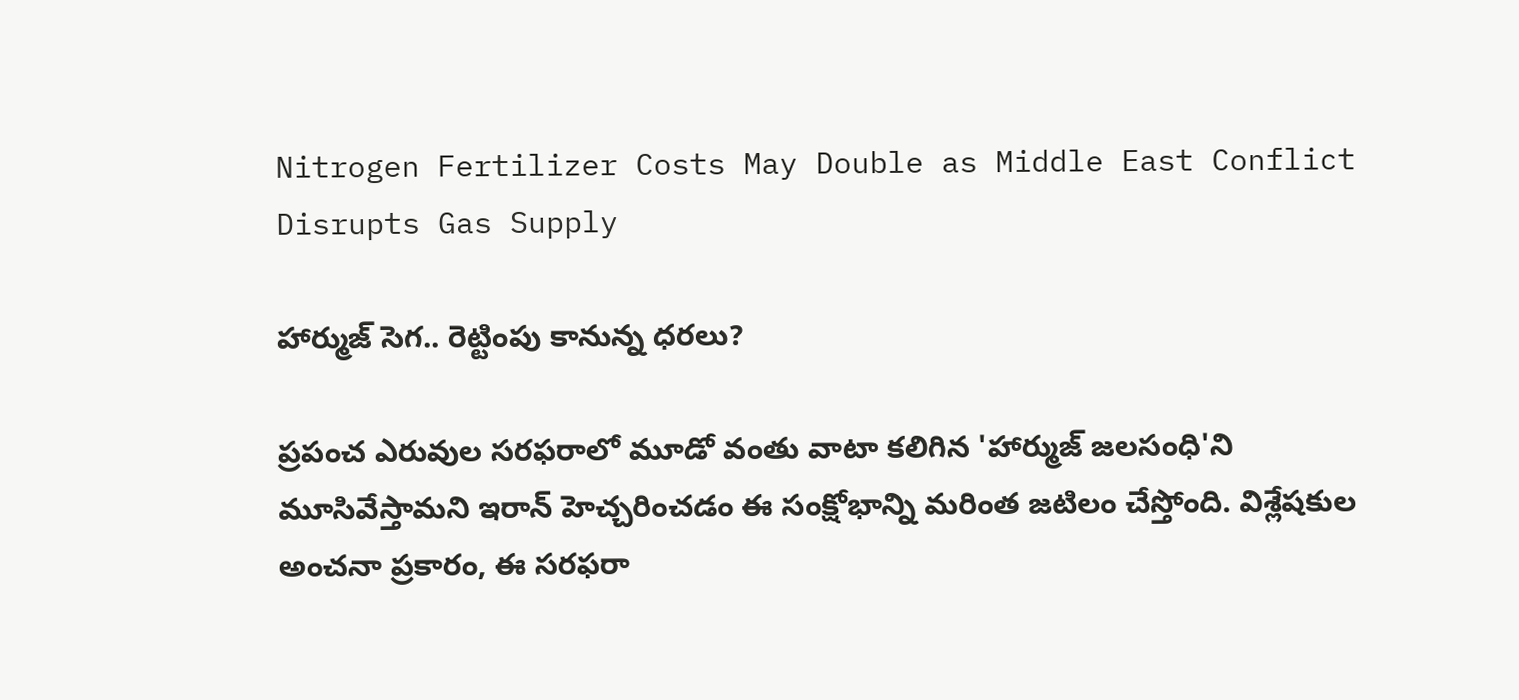Nitrogen Fertilizer Costs May Double as Middle East Conflict Disrupts Gas Supply

హార్ముజ్ సెగ.. రెట్టింపు కానున్న ధరలు?

ప్రపంచ ఎరువుల సరఫరాలో మూడో వంతు వాటా కలిగిన 'హార్ముజ్ జలసంధి'ని మూసివేస్తామని ఇరాన్ హెచ్చరించడం ఈ సంక్షోభాన్ని మరింత జటిలం చేస్తోంది. విశ్లేషకుల అంచనా ప్రకారం, ఈ సరఫరా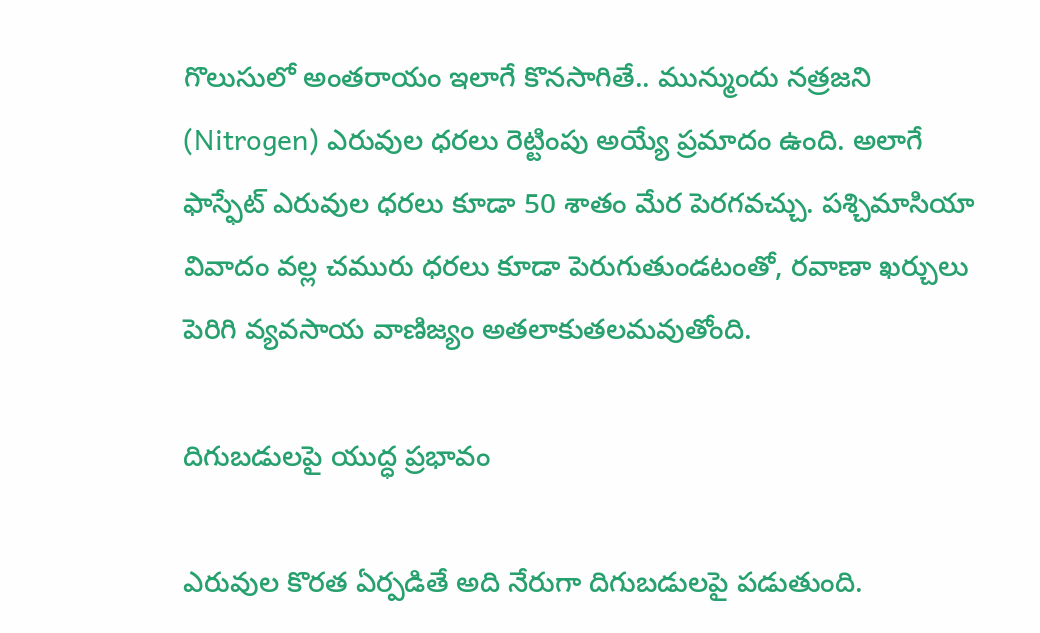గొలుసులో అంతరాయం ఇలాగే కొనసాగితే.. మున్ముందు నత్రజని (Nitrogen) ఎరువుల ధరలు రెట్టింపు అయ్యే ప్రమాదం ఉంది. అలాగే ఫాస్ఫేట్ ఎరువుల ధరలు కూడా 50 శాతం మేర పెరగవచ్చు. పశ్చిమాసియా వివాదం వల్ల చమురు ధరలు కూడా పెరుగుతుండటంతో, రవాణా ఖర్చులు పెరిగి వ్యవసాయ వాణిజ్యం అతలాకుతలమవుతోంది.

దిగుబడులపై యుద్ధ ప్రభావం

ఎరువుల కొరత ఏర్పడితే అది నేరుగా దిగుబడులపై పడుతుంది.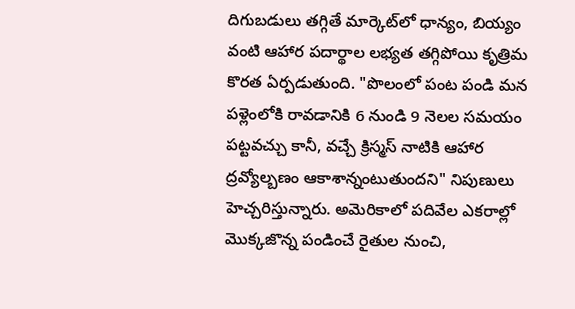దిగుబడులు తగ్గితే మార్కెట్‌లో ధాన్యం, బియ్యం వంటి ఆహార పదార్థాల లభ్యత తగ్గిపోయి కృత్రిమ కొరత ఏర్పడుతుంది. "పొలంలో పంట పండి మన పళ్లెంలోకి రావడానికి 6 నుండి 9 నెలల సమయం పట్టవచ్చు కానీ, వచ్చే క్రిస్మస్ నాటికి ఆహార ద్రవ్యోల్బణం ఆకాశాన్నంటుతుందని" నిపుణులు హెచ్చరిస్తున్నారు. అమెరికాలో పదివేల ఎకరాల్లో మొక్కజొన్న పండించే రైతుల నుంచి,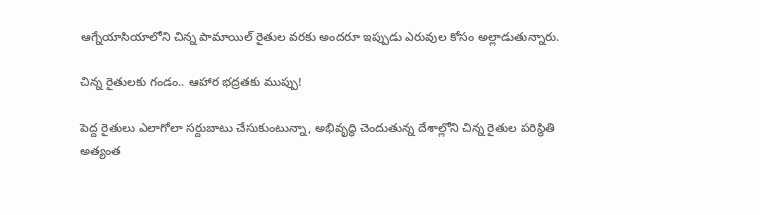ఆగ్నేయాసియాలోని చిన్న పామాయిల్ రైతుల వరకు అందరూ ఇప్పుడు ఎరువుల కోసం అల్లాడుతున్నారు.

చిన్న రైతులకు గండం.. ఆహార భద్రతకు ముప్పు!

పెద్ద రైతులు ఎలాగోలా సర్దుబాటు చేసుకుంటున్నా, అభివృద్ధి చెందుతున్న దేశాల్లోని చిన్న రైతుల పరిస్థితి అత్యంత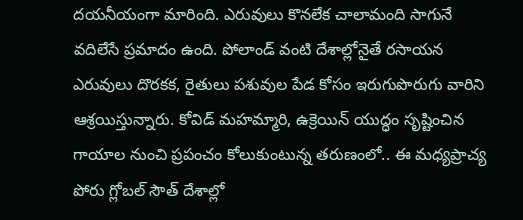దయనీయంగా మారింది. ఎరువులు కొనలేక చాలామంది సాగునే వదిలేసే ప్రమాదం ఉంది. పోలాండ్ వంటి దేశాల్లోనైతే రసాయన ఎరువులు దొరకక, రైతులు పశువుల పేడ కోసం ఇరుగుపొరుగు వారిని ఆశ్రయిస్తున్నారు. కోవిడ్ మహమ్మారి, ఉక్రెయిన్ యుద్ధం సృష్టించిన గాయాల నుంచి ప్రపంచం కోలుకుంటున్న తరుణంలో.. ఈ మధ్యప్రాచ్య పోరు గ్లోబల్ సౌత్ దేశాల్లో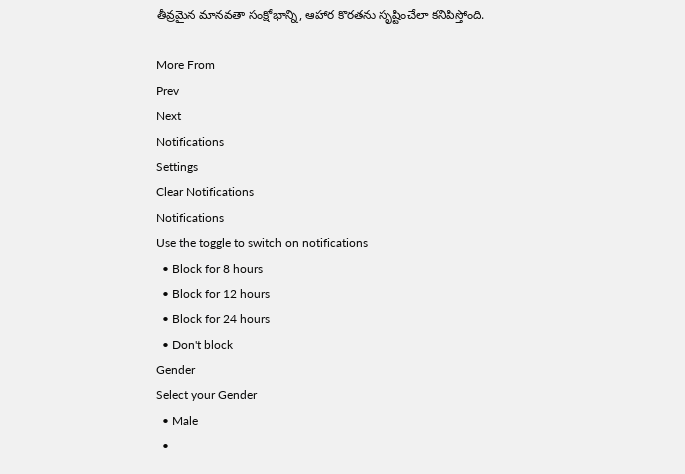తీవ్రమైన మానవతా సంక్షోభాన్ని, ఆహార కొరతను సృష్టించేలా కనిపిస్తోంది.

More From
Prev
Next
Notifications
Settings
Clear Notifications
Notifications
Use the toggle to switch on notifications
  • Block for 8 hours
  • Block for 12 hours
  • Block for 24 hours
  • Don't block
Gender
Select your Gender
  • Male
  •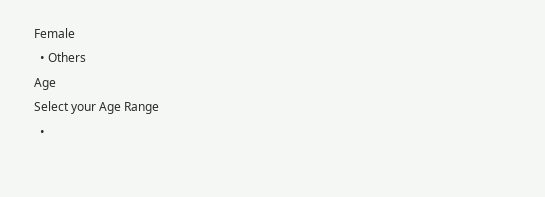Female
  • Others
Age
Select your Age Range
  •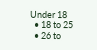Under 18
  • 18 to 25
  • 26 to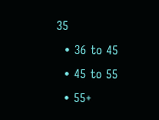35
  • 36 to 45
  • 45 to 55
  • 55+